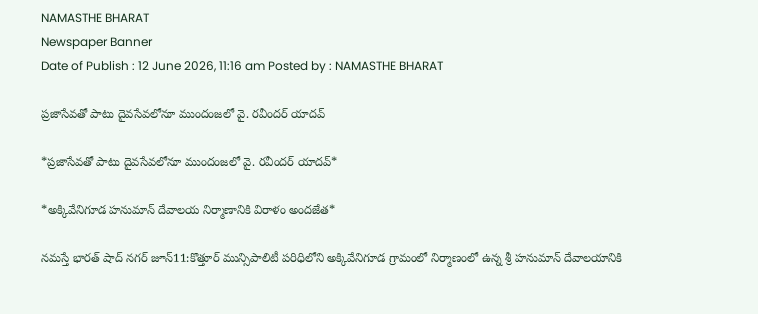NAMASTHE BHARAT
Newspaper Banner
Date of Publish : 12 June 2026, 11:16 am Posted by : NAMASTHE BHARAT

ప్రజాసేవతో పాటు దైవసేవలోనూ ముందంజలో వై. రవీందర్ యాదవ్

*ప్రజాసేవతో పాటు దైవసేవలోనూ ముందంజలో వై. రవీందర్ యాదవ్*

*అక్కివేనిగూడ హనుమాన్ దేవాలయ నిర్మాణానికి విరాళం అందజేత*

నమస్తే భారత్ షాద్ నగర్ జూన్11:కొత్తూర్ మున్సిపాలిటీ పరిధిలోని అక్కివేనిగూడ గ్రామంలో నిర్మాణంలో ఉన్న శ్రీ హనుమాన్ దేవాలయానికి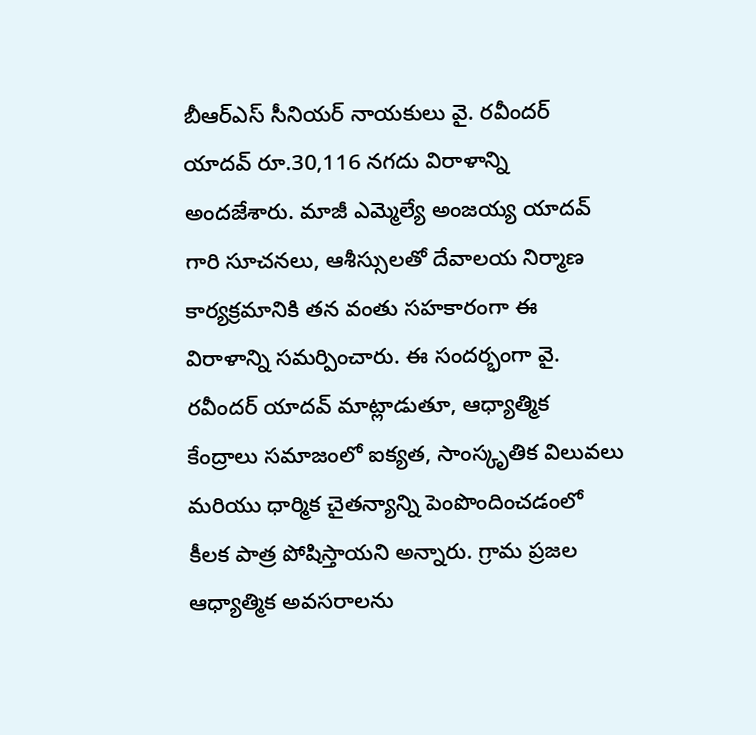బీఆర్ఎస్ సీనియర్ నాయకులు వై. రవీందర్ యాదవ్ రూ.30,116 నగదు విరాళాన్ని అందజేశారు. మాజీ ఎమ్మెల్యే అంజయ్య యాదవ్ గారి సూచనలు, ఆశీస్సులతో దేవాలయ నిర్మాణ కార్యక్రమానికి తన వంతు సహకారంగా ఈ విరాళాన్ని సమర్పించారు. ఈ సందర్భంగా వై. రవీందర్ యాదవ్ మాట్లాడుతూ, ఆధ్యాత్మిక కేంద్రాలు సమాజంలో ఐక్యత, సాంస్కృతిక విలువలు మరియు ధార్మిక చైతన్యాన్ని పెంపొందించడంలో కీలక పాత్ర పోషిస్తాయని అన్నారు. గ్రామ ప్రజల ఆధ్యాత్మిక అవసరాలను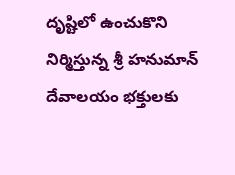దృష్టిలో ఉంచుకొని నిర్మిస్తున్న శ్రీ హనుమాన్ దేవాలయం భక్తులకు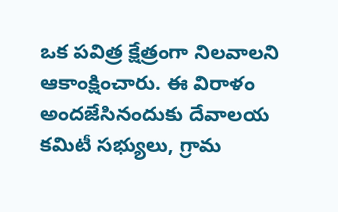ఒక పవిత్ర క్షేత్రంగా నిలవాలని ఆకాంక్షించారు. ఈ విరాళం అందజేసినందుకు దేవాలయ కమిటీ సభ్యులు, గ్రామ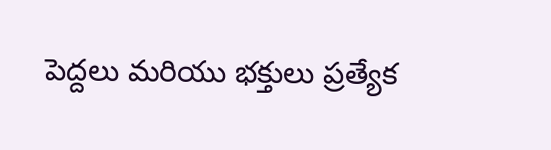పెద్దలు మరియు భక్తులు ప్రత్యేక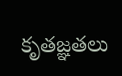కృతజ్ఞతలు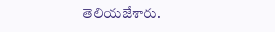తెలియజేశారు.